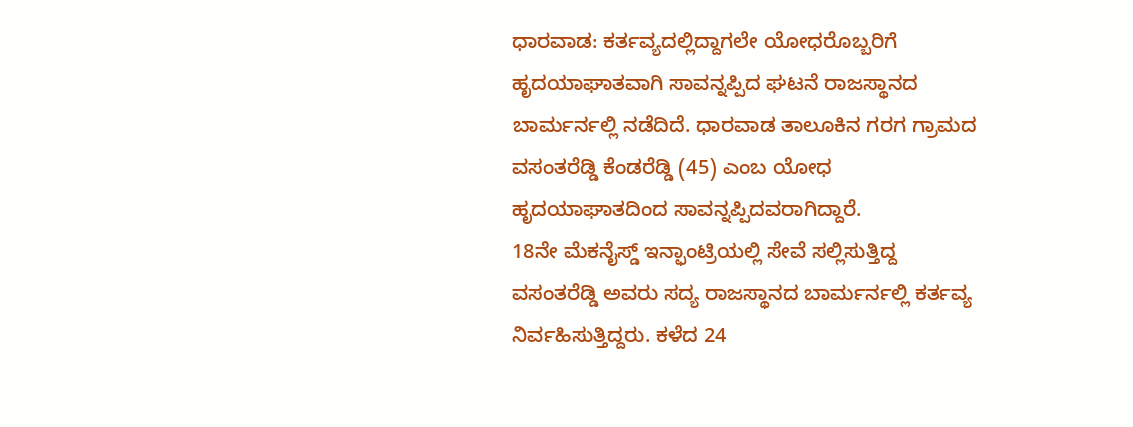ಧಾರವಾಡ: ಕರ್ತವ್ಯದಲ್ಲಿದ್ದಾಗಲೇ ಯೋಧರೊಬ್ಬರಿಗೆ ಹೃದಯಾಘಾತವಾಗಿ ಸಾವನ್ನಪ್ಪಿದ ಘಟನೆ ರಾಜಸ್ಥಾನದ ಬಾರ್ಮರ್ನಲ್ಲಿ ನಡೆದಿದೆ. ಧಾರವಾಡ ತಾಲೂಕಿನ ಗರಗ ಗ್ರಾಮದ ವಸಂತರೆಡ್ಡಿ ಕೆಂಡರೆಡ್ಡಿ (45) ಎಂಬ ಯೋಧ ಹೃದಯಾಘಾತದಿಂದ ಸಾವನ್ನಪ್ಪಿದವರಾಗಿದ್ದಾರೆ.
18ನೇ ಮೆಕನೈಸ್ಡ್ ಇನ್ಫಾಂಟ್ರಿಯಲ್ಲಿ ಸೇವೆ ಸಲ್ಲಿಸುತ್ತಿದ್ದ ವಸಂತರೆಡ್ಡಿ ಅವರು ಸದ್ಯ ರಾಜಸ್ಥಾನದ ಬಾರ್ಮರ್ನಲ್ಲಿ ಕರ್ತವ್ಯ ನಿರ್ವಹಿಸುತ್ತಿದ್ದರು. ಕಳೆದ 24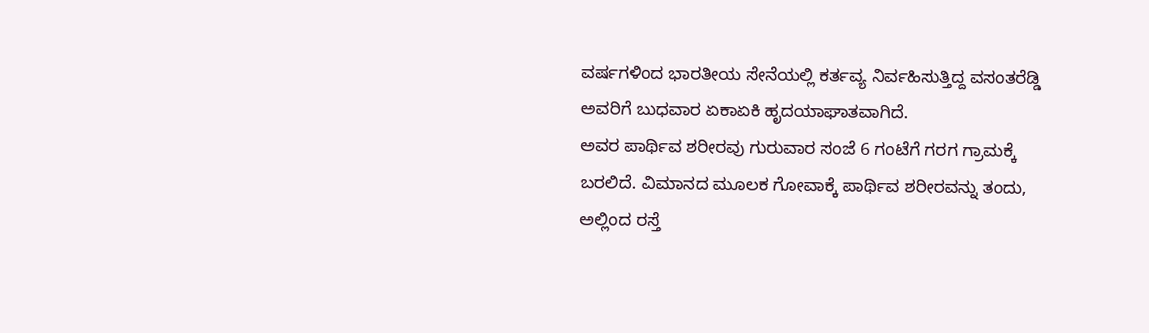ವರ್ಷಗಳಿಂದ ಭಾರತೀಯ ಸೇನೆಯಲ್ಲಿ ಕರ್ತವ್ಯ ನಿರ್ವಹಿಸುತ್ತಿದ್ದ ವಸಂತರೆಡ್ಡಿ ಅವರಿಗೆ ಬುಧವಾರ ಏಕಾಏಕಿ ಹೃದಯಾಘಾತವಾಗಿದೆ.
ಅವರ ಪಾರ್ಥಿವ ಶರೀರವು ಗುರುವಾರ ಸಂಜೆ 6 ಗಂಟೆಗೆ ಗರಗ ಗ್ರಾಮಕ್ಕೆ ಬರಲಿದೆ. ವಿಮಾನದ ಮೂಲಕ ಗೋವಾಕ್ಕೆ ಪಾರ್ಥಿವ ಶರೀರವನ್ನು ತಂದು, ಅಲ್ಲಿಂದ ರಸ್ತೆ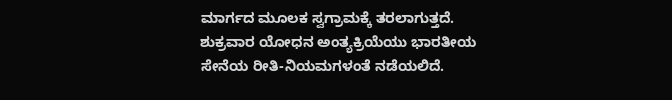ಮಾರ್ಗದ ಮೂಲಕ ಸ್ವಗ್ರಾಮಕ್ಕೆ ತರಲಾಗುತ್ತದೆ. ಶುಕ್ರವಾರ ಯೋಧನ ಅಂತ್ಯಕ್ರಿಯೆಯು ಭಾರತೀಯ ಸೇನೆಯ ರೀತಿ-ನಿಯಮಗಳಂತೆ ನಡೆಯಲಿದೆ.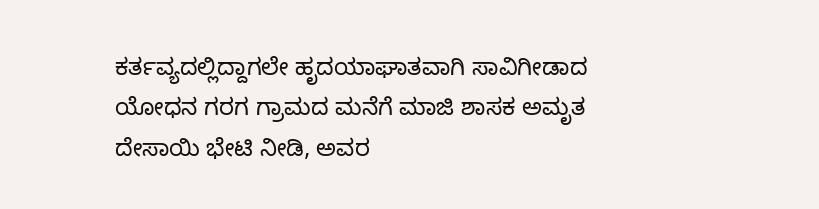ಕರ್ತವ್ಯದಲ್ಲಿದ್ದಾಗಲೇ ಹೃದಯಾಘಾತವಾಗಿ ಸಾವಿಗೀಡಾದ ಯೋಧನ ಗರಗ ಗ್ರಾಮದ ಮನೆಗೆ ಮಾಜಿ ಶಾಸಕ ಅಮೃತ ದೇಸಾಯಿ ಭೇಟಿ ನೀಡಿ, ಅವರ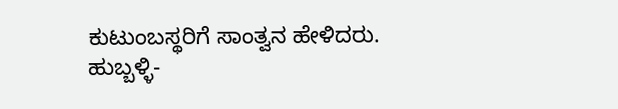ಕುಟುಂಬಸ್ಥರಿಗೆ ಸಾಂತ್ವನ ಹೇಳಿದರು.
ಹುಬ್ಬಳ್ಳಿ-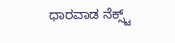ಧಾರವಾಡ ನೆಕ್ಸ್ಟ್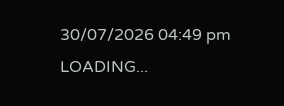30/07/2026 04:49 pm
LOADING...